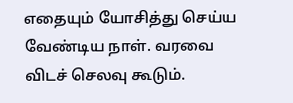எதையும் யோசித்து செய்ய வேண்டிய நாள். வரவை விடச் செலவு கூடும்.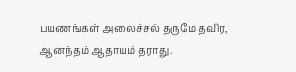பயணங்கள் அலைச்சல் தருமே தவிர, ஆனந்தம் ஆதாயம் தராது.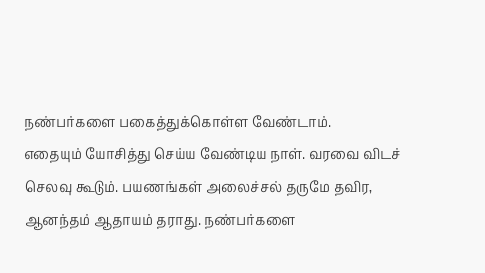நண்பர்களை பகைத்துக்கொள்ள வேண்டாம்.
எதையும் யோசித்து செய்ய வேண்டிய நாள். வரவை விடச் செலவு கூடும். பயணங்கள் அலைச்சல் தருமே தவிர, ஆனந்தம் ஆதாயம் தராது. நண்பர்களை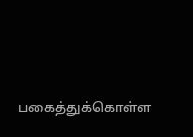பகைத்துக்கொள்ள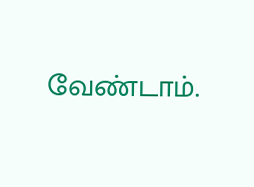வேண்டாம்.